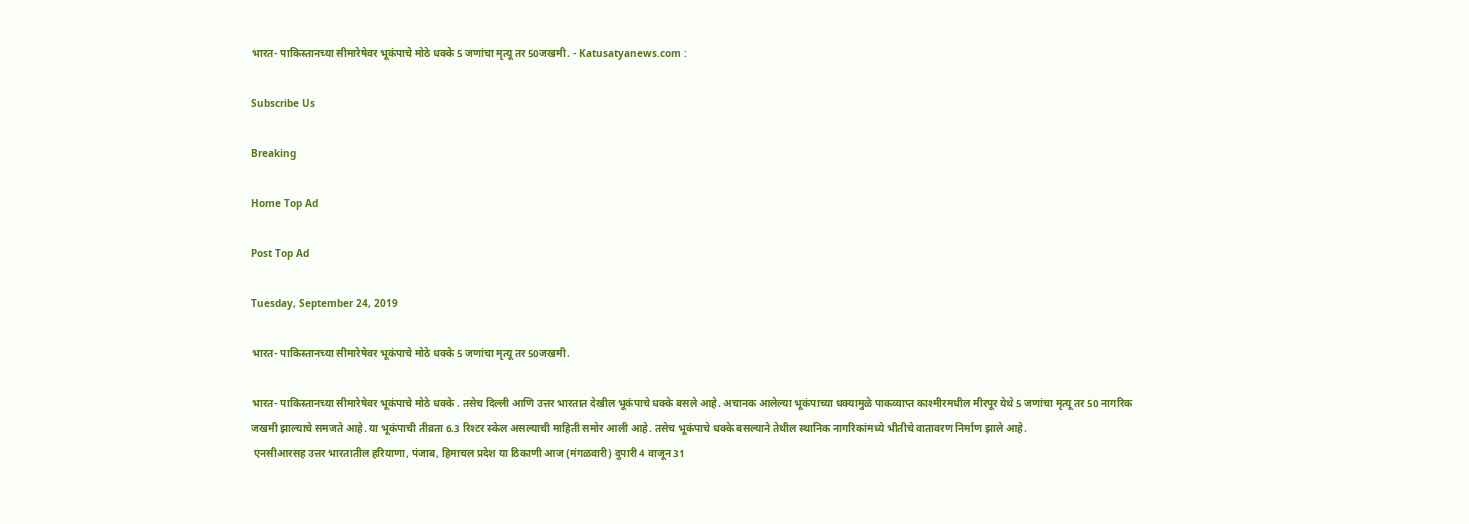भारत- पाकिस्तानच्या सीमारेषेवर भूकंपाचे मोठे धक्के 5 जणांचा मृत्यू तर 50जखमी. - Katusatyanews.com :

Subscribe Us

Breaking

Home Top Ad

Post Top Ad

Tuesday, September 24, 2019

भारत- पाकिस्तानच्या सीमारेषेवर भूकंपाचे मोठे धक्के 5 जणांचा मृत्यू तर 50जखमी.

भारत- पाकिस्तानच्या सीमारेषेवर भूकंपाचे मोठे धक्के . तसेच दिल्ली आणि उत्तर भारतात देखील भूकंपाचे धक्के बसले आहे. अचानक आलेल्या भूकंपाच्या धक्यामुळे पाकव्याप्त काश्मीरमधील मीरपूर येथे 5 जणांचा मृत्यू तर 50 नागरिक जखमी झाल्याचे समजते आहे. या भूकंपाची तीव्रता 6.3 रिश्टर स्केल असल्याची माहिती समोर आली आहे. तसेच भूकंपाचे धक्के बसल्याने तेथील स्थानिक नागरिकांमध्ये भीतीचे वातावरण निर्माण झाले आहे.
 एनसीआरसह उत्तर भारतातील हरियाणा, पंजाब, हिमाचल प्रदेश या ठिकाणी आज (मंगळवारी) दुपारी 4 वाजून 31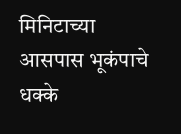मिनिटाच्या आसपास भूकंपाचे धक्के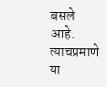बसले आहे. त्याचप्रमाणे या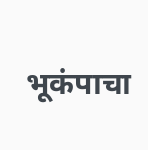भूकंपाचा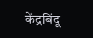केंद्रबिंदू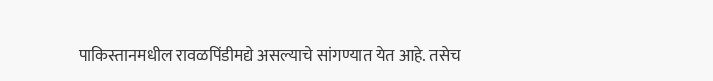पाकिस्तानमधील रावळपिंडीमद्ये असल्याचे सांगण्यात येत आहे. तसेच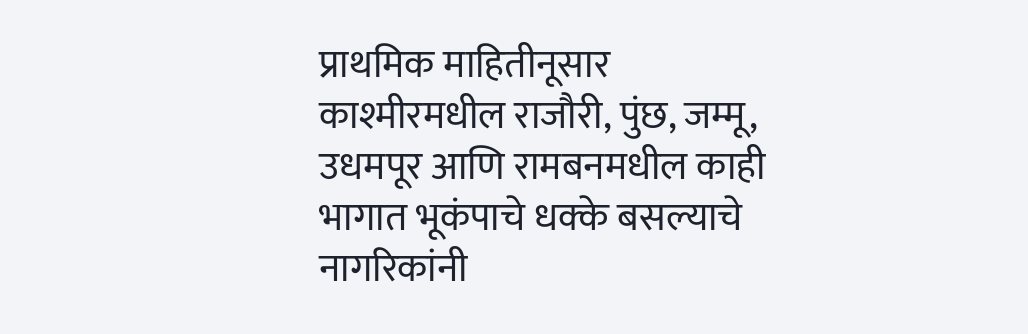प्राथमिक माहितीनूसार काश्मीरमधील राजौरी, पुंछ, जम्मू, उधमपूर आणि रामबनमधील काही भागात भूकंपाचे धक्के बसल्याचे नागरिकांनी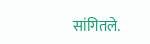सांगितले.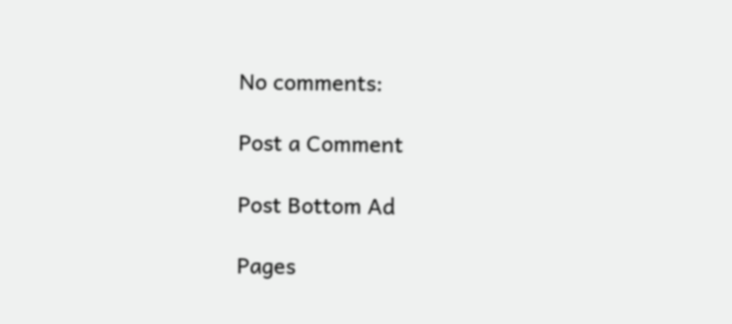No comments:

Post a Comment

Post Bottom Ad

Pages